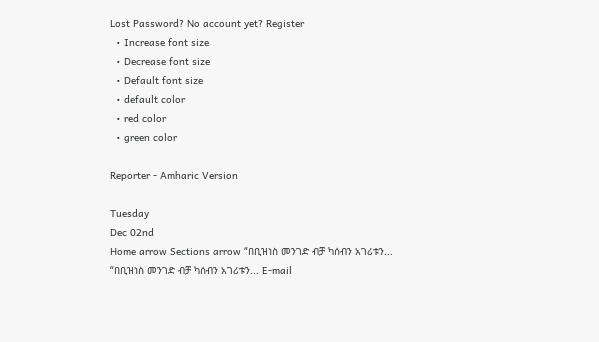Lost Password? No account yet? Register
  • Increase font size
  • Decrease font size
  • Default font size
  • default color
  • red color
  • green color

Reporter - Amharic Version

Tuesday
Dec 02nd
Home arrow Sections arrow “በቢዝነስ መንገድ ብቻ ካሰብን አገሪቱን...
“በቢዝነስ መንገድ ብቻ ካሰብን አገሪቱን... E-mail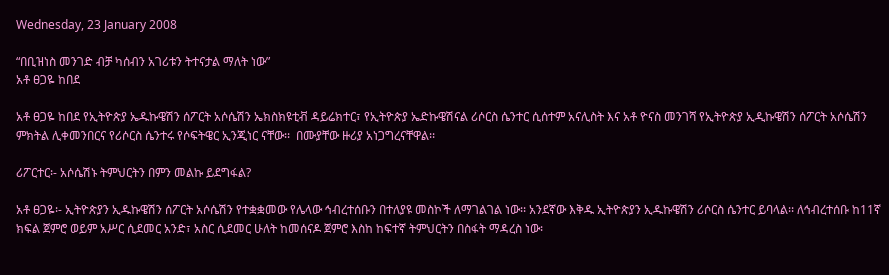Wednesday, 23 January 2008

“በቢዝነስ መንገድ ብቻ ካሰብን አገሪቱን ትተናታል ማለት ነው”
አቶ ፀጋዬ ከበደ

አቶ ፀጋዬ ከበደ የኢትዮጵያ ኤዱኩዌሽን ሰፖርት አሶሴሽን ኤክስክዩቲቭ ዳይሬክተር፣ የኢትዮጵያ ኤድኩዌሽናል ሪሶርስ ሴንተር ሲሰተም አናሊስት እና አቶ ዮናስ መንገሻ የኢትዮጵያ ኢዲኩዌሽን ሰፖርት አሶሴሽን ምክትል ሊቀመንበርና የሪሶርስ ሴንተሩ የሶፍትዌር ኢንጂነር ናቸው፡፡  በሙያቸው ዙሪያ አነጋግረናቸዋል፡፡

ሪፖርተር፡- አሶሴሽኑ ትምህርትን በምን መልኩ ይደግፋል?

አቶ ፀጋዬ፡- ኢትዮጵያን ኢዱኩዌሽን ሰፖርት አሶሴሽን የተቋቋመው የሌላው ኅብረተሰቡን በተለያዩ መስኮች ለማገልገል ነው፡፡ አንደኛው እቅዱ ኢትዮጵያን ኢዱኩዌሽን ሪሶርስ ሴንተር ይባላል፡፡ ለኅብረተሰቡ ከ11ኛ ክፍል ጀምሮ ወይም አሥር ሲደመር አንድ፣ አስር ሲደመር ሁለት ከመሰናዶ ጀምሮ እስከ ከፍተኛ ትምህርትን በስፋት ማዳረስ ነው፡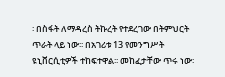፡ በስፋት ለማዳረስ ትኩረት የተደረገው በትምህርት ጥራት ላይ ነው፡፡ በአገሪቱ 13 የመንግሥት ዩኒቨርሲቲዎች ተከፍተዋል፡፡ መከፈታቸው ጥሩ ነው፡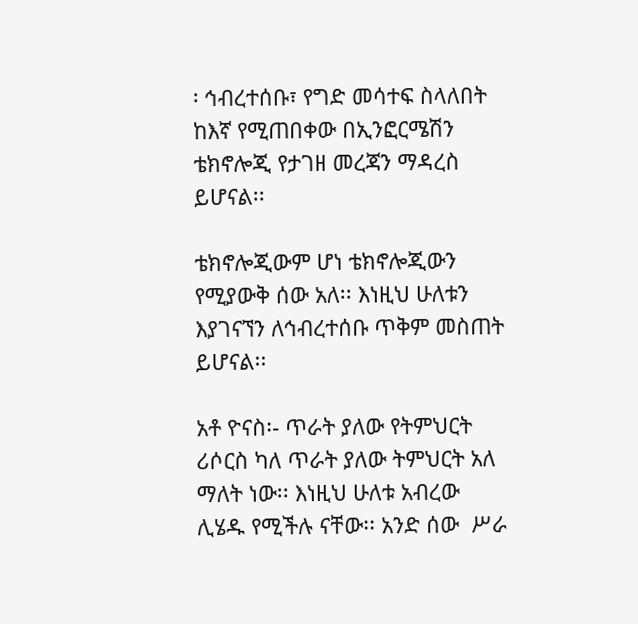፡ ኅብረተሰቡ፣ የግድ መሳተፍ ስላለበት ከእኛ የሚጠበቀው በኢንፎርሜሽን ቴክኖሎጂ የታገዘ መረጃን ማዳረስ ይሆናል፡፡

ቴክኖሎጂውም ሆነ ቴክኖሎጂውን የሚያውቅ ሰው አለ፡፡ እነዚህ ሁለቱን እያገናኘን ለኅብረተሰቡ ጥቅም መስጠት ይሆናል፡፡

አቶ ዮናስ፡- ጥራት ያለው የትምህርት ሪሶርስ ካለ ጥራት ያለው ትምህርት አለ ማለት ነው፡፡ እነዚህ ሁለቱ አብረው ሊሄዱ የሚችሉ ናቸው፡፡ አንድ ሰው  ሥራ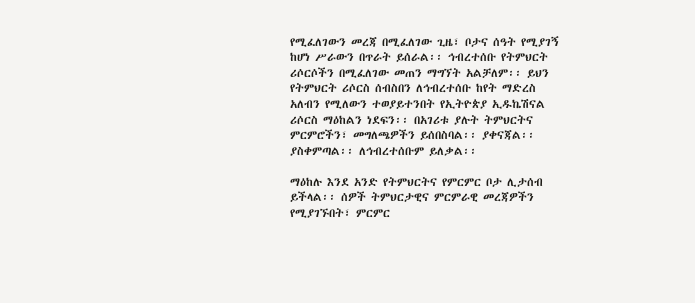የሚፈለገውን መረጃ በሚፈለገው ጊዜ፣ ቦታና ሰዓት የሚያገኝ ከሆነ ሥራውን በጥራት ይሰራል፡፡ ኅብረተሰቡ የትምህርት ሪሶርሶችን በሚፈለገው መጠን ማግኘት አልቻለም፡፡ ይህን የትምህርት ሪሶርስ ሰብስበን ለኅብረተሰቡ ከየት ማድረስ አለብን የሚለውን ተወያይተንበት የኢትዮጵያ ኢዱኬሽናል ሪሶርስ ማዕከልን ነደፍን፡፡ በአገሪቱ ያሉት ትምህርትና ምርምሮችን፣ መግለጫዎችን ይሰበስባል፡፡ ያቀናጃል፡፡ ያስቀምጣል፡፡ ለኅብረተሰቡም ይለቃል፡፡

ማዕከሉ እንደ አንድ የትምህርትና የምርምር ቦታ ሊታሰብ ይችላል፡፡ ሰዎች ትምህርታዊና ምርምራዊ መረጃዎችን የሚያገኙበት፣ ምርምር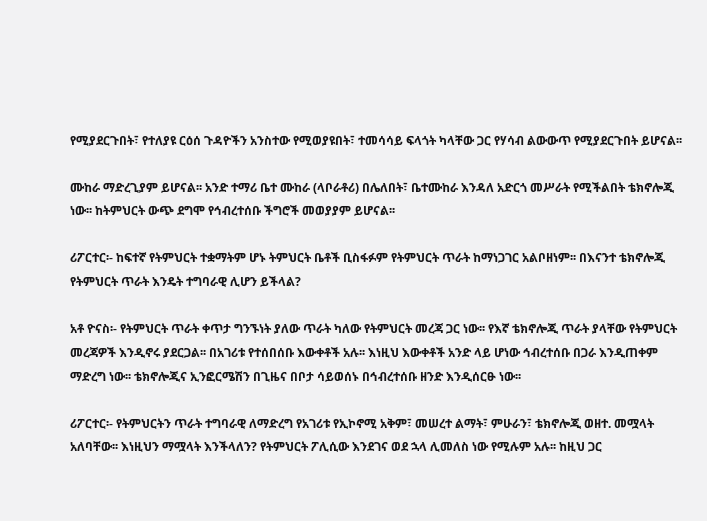የሚያደርጉበት፣ የተለያዩ ርዕሰ ጉዳዮችን አንስተው የሚወያዩበት፣ ተመሳሳይ ፍላጎት ካላቸው ጋር የሃሳብ ልውውጥ የሚያደርጉበት ይሆናል፡፡

ሙከራ ማድረጊያም ይሆናል፡፡ አንድ ተማሪ ቤተ ሙከራ (ላቦራቶሪ) በሌለበት፣ ቤተሙከራ እንዳለ አድርጎ መሥራት የሚችልበት ቴክኖሎጂ ነው፡፡ ከትምህርት ውጭ ደግሞ የኅብረተሰቡ ችግሮች መወያያም ይሆናል፡፡

ሪፖርተር፡- ከፍተኛ የትምህርት ተቋማትም ሆኑ ትምህርት ቤቶች ቢስፋፉም የትምህርት ጥራት ከማነጋገር አልቦዘነም፡፡ በእናንተ ቴክኖሎጂ የትምህርት ጥራት እንዴት ተግባራዊ ሊሆን ይችላል?

አቶ ዮናስ፡- የትምህርት ጥራት ቀጥታ ግንኙነት ያለው ጥራት ካለው የትምህርት መረጃ ጋር ነው፡፡ የእኛ ቴክኖሎጂ ጥራት ያላቸው የትምህርት መረጃዎች እንዲኖሩ ያደርጋል፡፡ በአገሪቱ የተሰበሰቡ እውቀቶች አሉ፡፡ እነዚህ እውቀቶች አንድ ላይ ሆነው ኅብረተሰቡ በጋራ እንዲጠቀም ማድረግ ነው፡፡ ቴክኖሎጂና ኢንፎርሜሽን በጊዜና በቦታ ሳይወሰኑ በኅብረተሰቡ ዘንድ እንዲሰርፁ ነው፡፡

ሪፖርተር፡- የትምህርትን ጥራት ተግባራዊ ለማድረግ የአገሪቱ የኢኮኖሚ አቅም፣ መሠረተ ልማት፣ ምሁራን፣ ቴክኖሎጂ ወዘተ. መሟላት አለባቸው፡፡ እነዚህን ማሟላት እንችላለን? የትምህርት ፖሊሲው እንደገና ወደ ኋላ ሊመለስ ነው የሚሉም አሉ፡፡ ከዚህ ጋር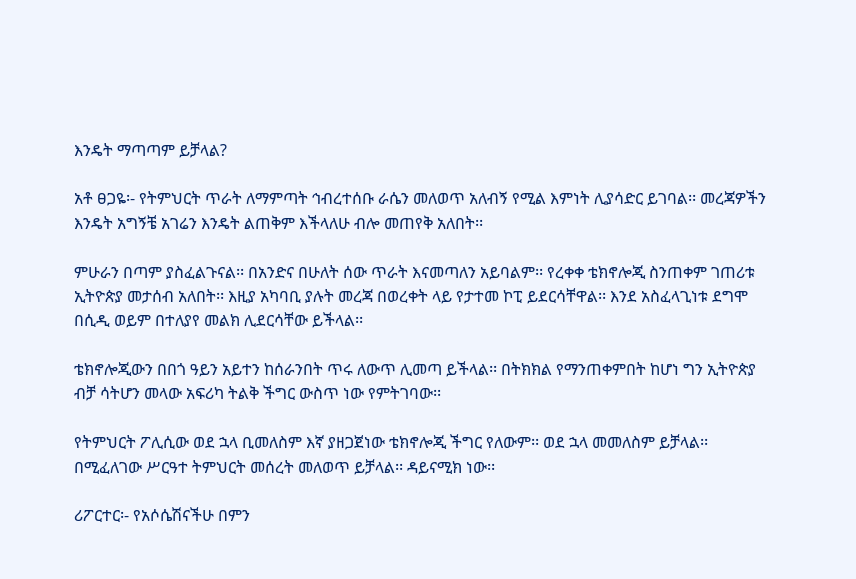እንዴት ማጣጣም ይቻላል?

አቶ ፀጋዬ፡- የትምህርት ጥራት ለማምጣት ኅብረተሰቡ ራሴን መለወጥ አለብኝ የሚል እምነት ሊያሳድር ይገባል፡፡ መረጃዎችን እንዴት አግኝቼ አገሬን እንዴት ልጠቅም እችላለሁ ብሎ መጠየቅ አለበት፡፡

ምሁራን በጣም ያስፈልጉናል፡፡ በአንድና በሁለት ሰው ጥራት እናመጣለን አይባልም፡፡ የረቀቀ ቴክኖሎጂ ስንጠቀም ገጠሪቱ ኢትዮጵያ መታሰብ አለበት፡፡ እዚያ አካባቢ ያሉት መረጃ በወረቀት ላይ የታተመ ኮፒ ይደርሳቸዋል፡፡ እንደ አስፈላጊነቱ ደግሞ በሲዲ ወይም በተለያየ መልክ ሊደርሳቸው ይችላል፡፡

ቴክኖሎጂውን በበጎ ዓይን አይተን ከሰራንበት ጥሩ ለውጥ ሊመጣ ይችላል፡፡ በትክክል የማንጠቀምበት ከሆነ ግን ኢትዮጵያ ብቻ ሳትሆን መላው አፍሪካ ትልቅ ችግር ውስጥ ነው የምትገባው፡፡

የትምህርት ፖሊሲው ወደ ኋላ ቢመለስም እኛ ያዘጋጀነው ቴክኖሎጂ ችግር የለውም፡፡ ወደ ኋላ መመለስም ይቻላል፡፡ በሚፈለገው ሥርዓተ ትምህርት መሰረት መለወጥ ይቻላል፡፡ ዳይናሚክ ነው፡፡

ሪፖርተር፡- የአሶሴሽናችሁ በምን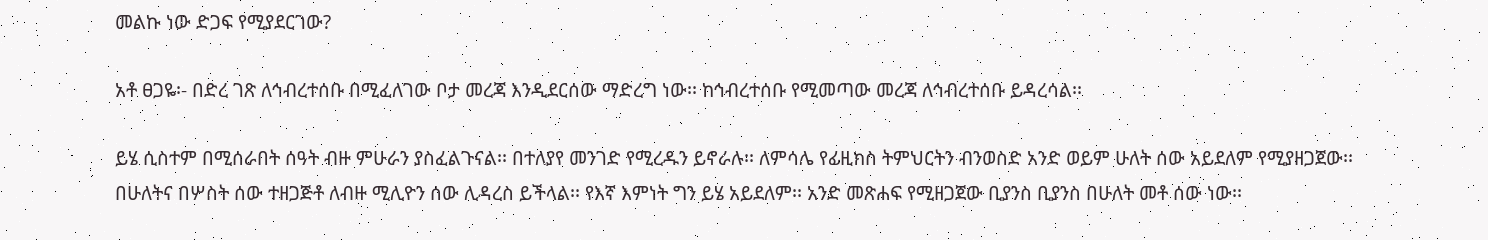መልኩ ነው ድጋፍ የሚያደርገው?

አቶ ፀጋዬ፡- በድረ ገጽ ለኅብረተሰቡ በሚፈለገው ቦታ መረጃ እንዲደርሰው ማድረግ ነው፡፡ ከኅብረተሰቡ የሚመጣው መረጃ ለኅብረተሰቡ ይዳረሳል፡፡

ይሄ ሲስተም በሚሰራበት ሰዓት ብዙ ምሁራን ያስፈልጉናል፡፡ በተለያየ መንገድ የሚረዱን ይኖራሉ፡፡ ለምሳሌ የፊዚክስ ትምህርትን ብንወስድ አንድ ወይም ሁለት ሰው አይደለም የሚያዘጋጀው፡፡ በሁለትና በሦስት ሰው ተዘጋጅቶ ለብዙ ሚሊዮን ሰው ሊዳረስ ይችላል፡፡ የእኛ እምነት ግን ይሄ አይደለም፡፡ አንድ መጽሐፍ የሚዘጋጀው ቢያንስ ቢያንስ በሁለት መቶ ሰው ነው፡፡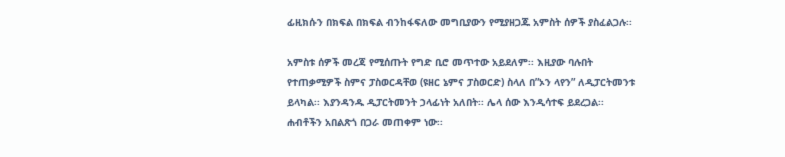ፊዚክሱን በክፍል በክፍል ብንከፋፍለው መግቢያውን የሚያዘጋጁ አምስት ሰዎች ያስፈልጋሉ፡፡

አምስቱ ሰዎች መረጃ የሚሰጡት የግድ ቢሮ መጥተው አይደለም፡፡ እዚያው ባሉበት የተጠቃሚዎች ስምና ፓስወርዳቸወ (ዩዘር ኔምና ፓስወርድ) ስላለ በ”ኦን ላየን” ለዲፓርትመንቱ ይላካል፡፡ እያንዳንዱ ዲፓርትመንት ኃላፊነት አለበት፡፡ ሌላ ሰው እንዲሳተፍ ይደረጋል፡፡ ሐብቶችን አበልጽጎ በጋራ መጠቀም ነው፡፡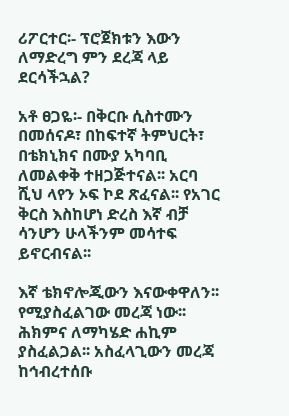ሪፖርተር፡- ፕሮጀክቱን እውን ለማድረግ ምን ደረጃ ላይ ደርሳችኋል?

አቶ ፀጋዬ፡- በቅርቡ ሲስተሙን በመሰናዶ፣ በከፍተኛ ትምህርት፣ በቴክኒክና በሙያ አካባቢ ለመልቀቅ ተዘጋጅተናል፡፡ አርባ ሺህ ላየን ኦፍ ኮደ ጽፈናል፡፡ የአገር ቅርስ እስከሆነ ድረስ እኛ ብቻ ሳንሆን ሁላችንም መሳተፍ ይኖርብናል፡፡

እኛ ቴክኖሎጂውን እናውቀዋለን፡፡ የሚያስፈልገው መረጃ ነው፡፡ ሕክምና ለማካሄድ ሐኪም ያስፈልጋል፡፡ አስፈላጊውን መረጃ ከኅብረተሰቡ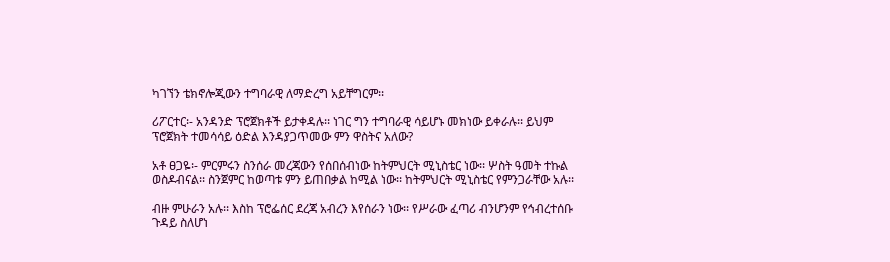ካገኘን ቴክኖሎጂውን ተግባራዊ ለማድረግ አይቸግርም፡፡

ሪፖርተር፡- አንዳንድ ፕሮጀክቶች ይታቀዳሉ፡፡ ነገር ግን ተግባራዊ ሳይሆኑ መክነው ይቀራሉ፡፡ ይህም ፕሮጀክት ተመሳሳይ ዕድል እንዳያጋጥመው ምን ዋስትና አለው?

አቶ ፀጋዬ፡- ምርምሩን ስንሰራ መረጃውን የሰበሰብነው ከትምህርት ሚኒስቴር ነው፡፡ ሦስት ዓመት ተኩል ወስዶብናል፡፡ ስንጀምር ከወጣቱ ምን ይጠበቃል ከሚል ነው፡፡ ከትምህርት ሚኒስቴር የምንጋራቸው አሉ፡፡

ብዙ ምሁራን አሉ፡፡ እስከ ፕሮፌሰር ደረጃ አብረን እየሰራን ነው፡፡ የሥራው ፈጣሪ ብንሆንም የኅብረተሰቡ ጉዳይ ስለሆነ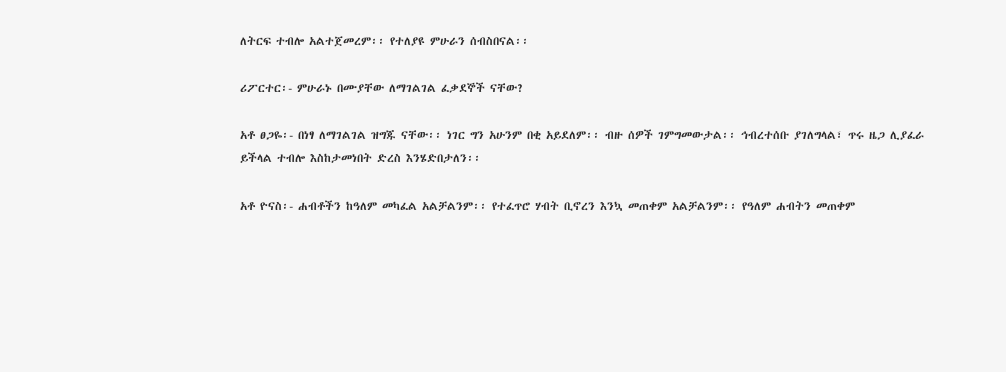ለትርፍ ተብሎ አልተጀመረም፡፡ የተለያዩ ምሁራን ሰብስበናል፡፡

ሪፖርተር፡- ምሁራኑ በሙያቸው ለማገልገል ፈቃደኞች ናቸው?

አቶ ፀጋዬ፡- በነፃ ለማገልገል ዝግጁ ናቸው፡፡ ነገር ግን አሁንም በቂ አይደለም፡፡ ብዙ ሰዎች ገምግመውታል፡፡ ኅብረተሰቡ ያገለግላል፣ ጥሩ ዜጋ ሊያፈራ ይችላል ተብሎ እስከታመነበት ድረስ እንሄድበታለን፡፡

አቶ ዮናስ፡- ሐብቶችን ከዓለም መካፈል አልቻልንም፡፡ የተፈጥሮ ሃብት ቢኖረን እንኳ መጠቀም አልቻልንም፡፡ የዓለም ሐብትን መጠቀም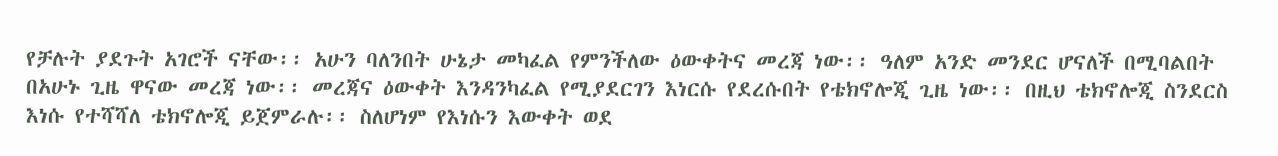የቻሉት ያደጉት አገሮች ናቸው፡፡ አሁን ባለንበት ሁኔታ መካፈል የምንችለው ዕውቀትና መረጃ ነው፡፡ ዓለም አንድ መንደር ሆናለች በሚባልበት በአሁኑ ጊዜ ዋናው መረጃ ነው፡፡ መረጃና ዕውቀት እንዳንካፈል የሚያደርገን እነርሱ የደረሱበት የቴክኖሎጂ ጊዜ ነው፡፡ በዚህ ቴክኖሎጂ ስንደርስ እነሱ የተሻሻለ ቴክኖሎጂ ይጀምራሉ፡፡ ስለሆነም የእነሱን እውቀት ወደ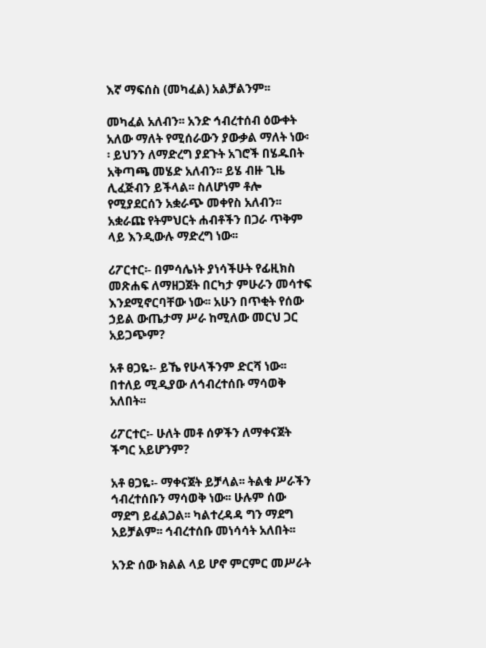እኛ ማፍሰስ (መካፈል) አልቻልንም፡፡

መካፈል አለብን፡፡ አንድ ኅብረተሰብ ዕውቀት አለው ማለት የሚሰራውን ያውቃል ማለት ነው፡፡ ይህንን ለማድረግ ያደጉት አገሮች በሄዱበት አቅጣጫ መሄድ አለብን፡፡ ይሄ ብዙ ጊዜ ሊፈጅብን ይችላል፡፡ ስለሆነም ቶሎ የሚያደርሰን አቋራጭ መቀየስ አለብን፡፡ አቋራጩ የትምህርት ሐብቶችን በጋራ ጥቅም ላይ እንዲውሉ ማድረግ ነው፡፡

ሪፖርተር፡- በምሳሌነት ያነሳችሁት የፊዚክስ መጽሐፍ ለማዘጋጀት በርካታ ምሁራን መሳተፍ እንደሚኖርባቸው ነው፡፡ አሁን በጥቂት የሰው ኃይል ውጤታማ ሥራ ከሚለው መርህ ጋር አይጋጭም?

አቶ ፀጋዬ፡- ይኼ የሁላችንም ድርሻ ነው፡፡ በተለይ ሚዲያው ለኅብረተሰቡ ማሳወቅ አለበት፡፡

ሪፖርተር፡- ሁለት መቶ ሰዎችን ለማቀናጀት ችግር አይሆንም?

አቶ ፀጋዬ፡- ማቀናጀት ይቻላል፡፡ ትልቁ ሥራችን ኅብረተሰቡን ማሳወቅ ነው፡፡ ሁሉም ሰው ማደግ ይፈልጋል፡፡ ካልተረዳዳ ግን ማደግ አይቻልም፡፡ ኅብረተሰቡ መነሳሳት አለበት፡፡

አንድ ሰው ክልል ላይ ሆኖ ምርምር መሥራት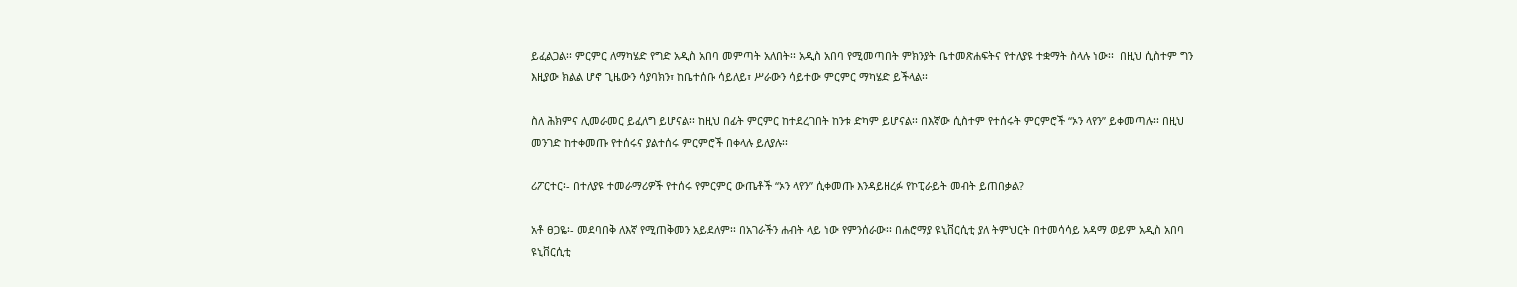ይፈልጋል፡፡ ምርምር ለማካሄድ የግድ አዲስ አበባ መምጣት አለበት፡፡ አዲስ አበባ የሚመጣበት ምክንያት ቤተመጽሐፍትና የተለያዩ ተቋማት ስላሉ ነው፡፡  በዚህ ሲስተም ግን እዚያው ክልል ሆኖ ጊዜውን ሳያባክን፣ ከቤተሰቡ ሳይለይ፣ ሥራውን ሳይተው ምርምር ማካሄድ ይችላል፡፡

ስለ ሕክምና ሊመራመር ይፈለግ ይሆናል፡፡ ከዚህ በፊት ምርምር ከተደረገበት ከንቱ ድካም ይሆናል፡፡ በእኛው ሲስተም የተሰሩት ምርምሮች “ኦን ላየን” ይቀመጣሉ፡፡ በዚህ መንገድ ከተቀመጡ የተሰሩና ያልተሰሩ ምርምሮች በቀላሉ ይለያሉ፡፡

ሪፖርተር፡- በተለያዩ ተመራማሪዎች የተሰሩ የምርምር ውጤቶች “ኦን ላየን” ሲቀመጡ እንዳይዘረፉ የኮፒራይት መብት ይጠበቃል?

አቶ ፀጋዬ፡- መደባበቅ ለእኛ የሚጠቅመን አይደለም፡፡ በአገራችን ሐብት ላይ ነው የምንሰራው፡፡ በሐሮማያ ዩኒቨርሲቲ ያለ ትምህርት በተመሳሳይ አዳማ ወይም አዲስ አበባ ዩኒቨርሲቲ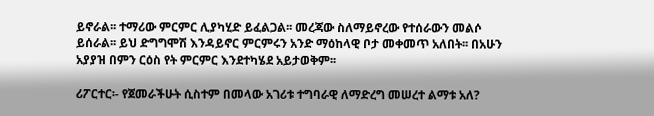ይኖራል፡፡ ተማሪው ምርምር ሊያካሂድ ይፈልጋል፡፡ መረጃው ስለማይኖረው የተሰራውን መልሶ ይሰራል፡፡ ይህ ድግግሞሽ እንዳይኖር ምርምሩን አንድ ማዕከላዊ ቦታ መቀመጥ አለበት፡፡ በአሁን አያያዝ በምን ርዕስ የት ምርምር እንደተካሄደ አይታወቅም፡፡

ሪፖርተር፡- የጀመራችሁት ሲስተም በመላው አገሪቱ ተግባራዊ ለማድረግ መሠረተ ልማቱ አለ?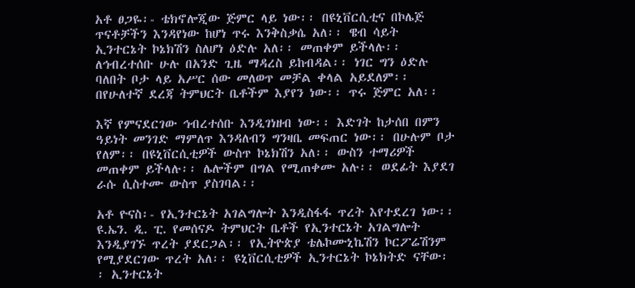አቶ ፀጋዬ፡- ቴክኖሎጂው ጅምር ላይ ነው፡፡ በዩኒቨርሲቲና በኮሌጅ ጥናቶቻችን እንዳየነው ከሆነ ጥሩ እንቅስቃሴ አለ፡፡ ዌብ ሳይት ኢንተርኔት ኮኔክሽን ስለሆነ ዕድሉ አለ፡፡ መጠቀም ይችላሉ፡፡ ለኅብረተሰቡ ሁሉ በአንድ ጊዜ ማዳረስ ይከብዳል፡፡ ነገር ግን ዕድሉ ባለበት ቦታ ላይ አሥር ሰው መለወጥ መቻል ቀላል አይደለም፡፡ በየሁለተኛ ደረጃ ትምህርት ቤቶችም እያየን ነው፡፡ ጥሩ ጅምር አለ፡፡

እኛ የምናደርገው ኅብረተሰቡ እንዲገነዘብ ነው፡፡ እድገት ከታሰበ በምን ዓይነት መንገድ ማምለጥ እንዳለብን ግንዛቤ መፍጠር ነው፡፡ በሁሉም ቦታ የለም፡፡ በዩኒቨርሲቲዎች ውስጥ ኮኔክሽን አለ፡፡ ውስን ተማሪዎች መጠቀም ይችላሉ፡፡ ሌሎችም በግል የሚጠቀሙ አሉ፡፡ ወደፊት እያደገ ራሱ ሲስተሙ ውስጥ ያስገባል፡፡

አቶ ዮናስ፡- የኢንተርኔት አገልግሎት እንዲስፋፋ ጥረት እየተደረገ ነው፡፡ ዩ.ኤን. ዲ. ፒ. የመሰናዶ ትምህርት ቤቶች የኢንተርኔት አገልግሎት እንዲያገኙ ጥረት ያደርጋል፡፡ የኢትዮጵያ ቴሌኮሙኒኬሽን ኮርፖሬሽንም የሚያደርገው ጥረት አለ፡፡ ዩኒቨርሲቲዎች ኢንተርኔት ኮኔክትድ ናቸው፡፡ ኢንተርኔት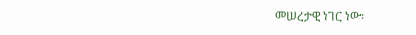መሠረታዊ ነገር ነው፡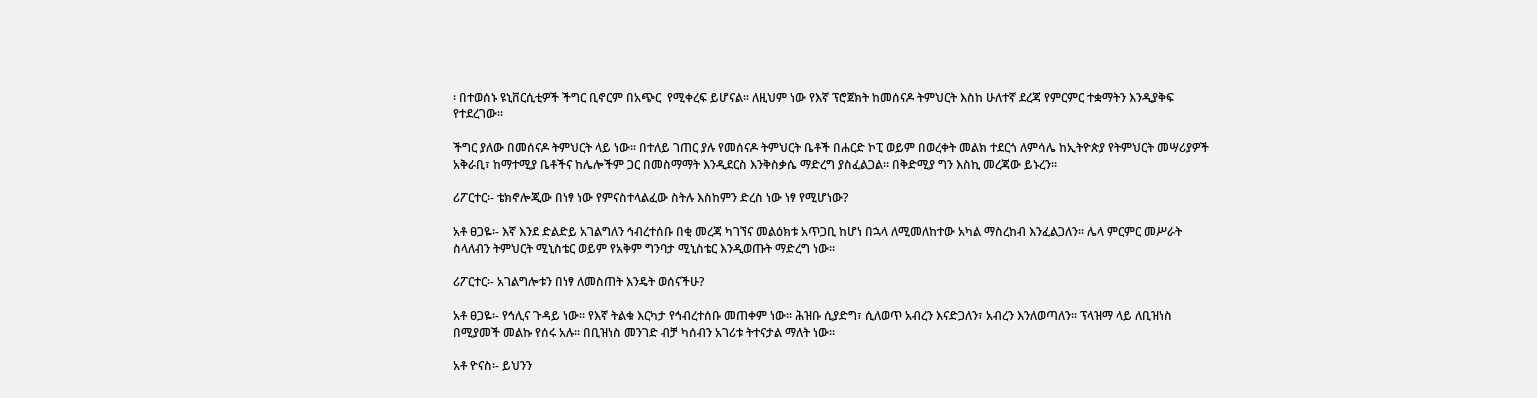፡ በተወሰኑ ዩኒቨርሲቲዎች ችግር ቢኖርም በአጭር  የሚቀረፍ ይሆናል፡፡ ለዚህም ነው የእኛ ፕሮጀክት ከመሰናዶ ትምህርት እስከ ሁለተኛ ደረጃ የምርምር ተቋማትን እንዲያቅፍ የተደረገው፡፡

ችግር ያለው በመሰናዶ ትምህርት ላይ ነው፡፡ በተለይ ገጠር ያሉ የመሰናዶ ትምህርት ቤቶች በሐርድ ኮፒ ወይም በወረቀት መልክ ተደርጎ ለምሳሌ ከኢትዮጵያ የትምህርት መሣሪያዎች አቅራቢ፣ ከማተሚያ ቤቶችና ከሌሎችም ጋር በመስማማት እንዲደርስ እንቅስቃሴ ማድረግ ያስፈልጋል፡፡ በቅድሚያ ግን እስኪ መረጃው ይኑረን፡፡

ሪፖርተር፡- ቴክኖሎጂው በነፃ ነው የምናስተላልፈው ስትሉ እስከምን ድረስ ነው ነፃ የሚሆነው?

አቶ ፀጋዬ፡- እኛ እንደ ድልድይ አገልግለን ኅብረተሰቡ በቂ መረጃ ካገኘና መልዕክቱ አጥጋቢ ከሆነ በኋላ ለሚመለከተው አካል ማስረከብ እንፈልጋለን፡፡ ሌላ ምርምር መሥራት ስላለብን ትምህርት ሚኒስቴር ወይም የአቅም ግንባታ ሚኒስቴር እንዲወጡት ማድረግ ነው፡፡

ሪፖርተር፡- አገልግሎቱን በነፃ ለመስጠት እንዴት ወሰናችሁ?

አቶ ፀጋዬ፡- የኅሊና ጉዳይ ነው፡፡ የእኛ ትልቁ እርካታ የኅብረተሰቡ መጠቀም ነው፡፡ ሕዝቡ ሲያድግ፣ ሲለወጥ አብረን እናድጋለን፣ አብረን እንለወጣለን፡፡ ፕላዝማ ላይ ለቢዝነስ በሚያመች መልኩ የሰሩ አሉ፡፡ በቢዝነስ መንገድ ብቻ ካሰብን አገሪቱ ትተናታል ማለት ነው፡፡

አቶ ዮናስ፡- ይህንን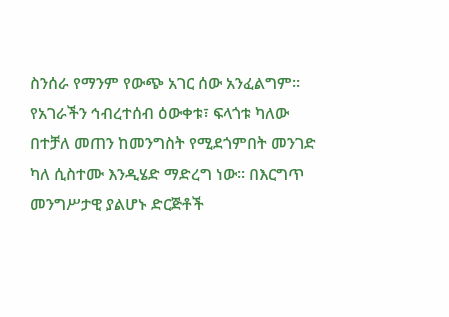ስንሰራ የማንም የውጭ አገር ሰው አንፈልግም፡፡ የአገራችን ኅብረተሰብ ዕውቀቱ፣ ፍላጎቱ ካለው በተቻለ መጠን ከመንግስት የሚደጎምበት መንገድ ካለ ሲስተሙ እንዲሄድ ማድረግ ነው፡፡ በእርግጥ መንግሥታዊ ያልሆኑ ድርጅቶች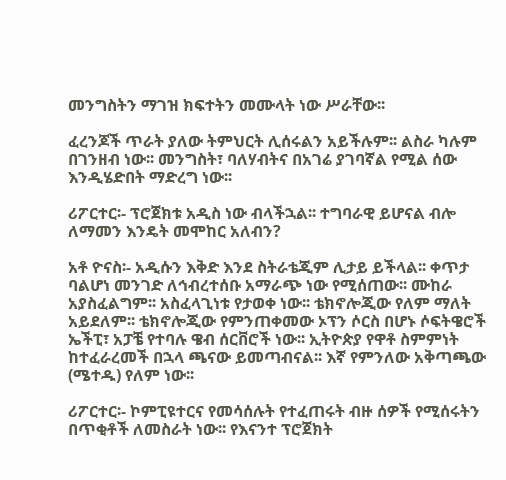መንግስትን ማገዝ ክፍተትን መሙላት ነው ሥራቸው፡፡

ፈረንጆች ጥራት ያለው ትምህርት ሊሰሩልን አይችሉም፡፡ ልስራ ካሉም በገንዘብ ነው፡፡ መንግስት፣ ባለሃብትና በአገሬ ያገባኛል የሚል ሰው እንዲሄድበት ማድረግ ነው፡፡

ሪፖርተር፡- ፕሮጀክቱ አዲስ ነው ብላችኋል፡፡ ተግባራዊ ይሆናል ብሎ ለማመን እንዴት መሞከር አለብን?

አቶ ዮናስ፡- አዲሱን እቅድ እንደ ስትራቴጂም ሊታይ ይችላል፡፡ ቀጥታ ባልሆነ መንገድ ለኅብረተሰቡ አማራጭ ነው የሚሰጠው፡፡ ሙከራ  አያስፈልግም፡፡ አስፈላጊነቱ የታወቀ ነው፡፡ ቴክኖሎጂው የለም ማለት አይደለም፡፡ ቴክኖሎጂው የምንጠቀመው ኦፕን ሶርስ በሆኑ ሶፍትዌሮች ኤችፒ፣ አፓቼ የተባሉ ዌብ ሰርቨሮች ነው፡፡ ኢትዮጵያ የዋቶ ስምምነት ከተፈራረመች በኋላ ጫናው ይመጣብናል፡፡ እኛ የምንለው አቅጣጫው (ሜተዱ) የለም ነው፡፡

ሪፖርተር፡- ኮምፒዩተርና የመሳሰሉት የተፈጠሩት ብዙ ሰዎች የሚሰሩትን በጥቂቶች ለመስራት ነው፡፡ የእናንተ ፕሮጀክት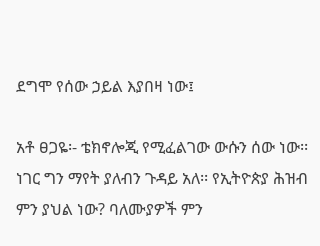ደግሞ የሰው ኃይል እያበዛ ነው፤

አቶ ፀጋዬ፡- ቴክኖሎጂ የሚፈልገው ውሱን ሰው ነው፡፡ ነገር ግን ማየት ያለብን ጉዳይ አለ፡፡ የኢትዮጵያ ሕዝብ ምን ያህል ነው? ባለሙያዎች ምን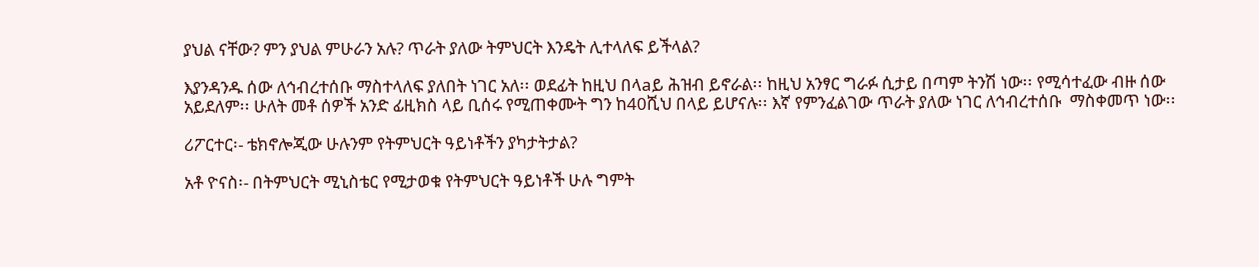ያህል ናቸው? ምን ያህል ምሁራን አሉ? ጥራት ያለው ትምህርት እንዴት ሊተላለፍ ይችላል?

እያንዳንዱ ሰው ለኅብረተሰቡ ማስተላለፍ ያለበት ነገር አለ፡፡ ወደፊት ከዚህ በላaይ ሕዝብ ይኖራል፡፡ ከዚህ አንፃር ግራፉ ሲታይ በጣም ትንሽ ነው፡፡ የሚሳተፈው ብዙ ሰው አይደለም፡፡ ሁለት መቶ ሰዎች አንድ ፊዚክስ ላይ ቢሰሩ የሚጠቀሙት ግን ከ40ሺህ በላይ ይሆናሉ፡፡ እኛ የምንፈልገው ጥራት ያለው ነገር ለኅብረተሰቡ  ማስቀመጥ ነው፡፡

ሪፖርተር፡- ቴክኖሎጂው ሁሉንም የትምህርት ዓይነቶችን ያካታትታል?

አቶ ዮናስ፡- በትምህርት ሚኒስቴር የሚታወቁ የትምህርት ዓይነቶች ሁሉ ግምት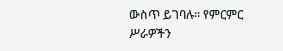ውስጥ ይገባሉ፡፡ የምርምር ሥራዎችን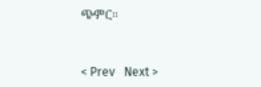ጭምር፡፡


< Prev   Next >